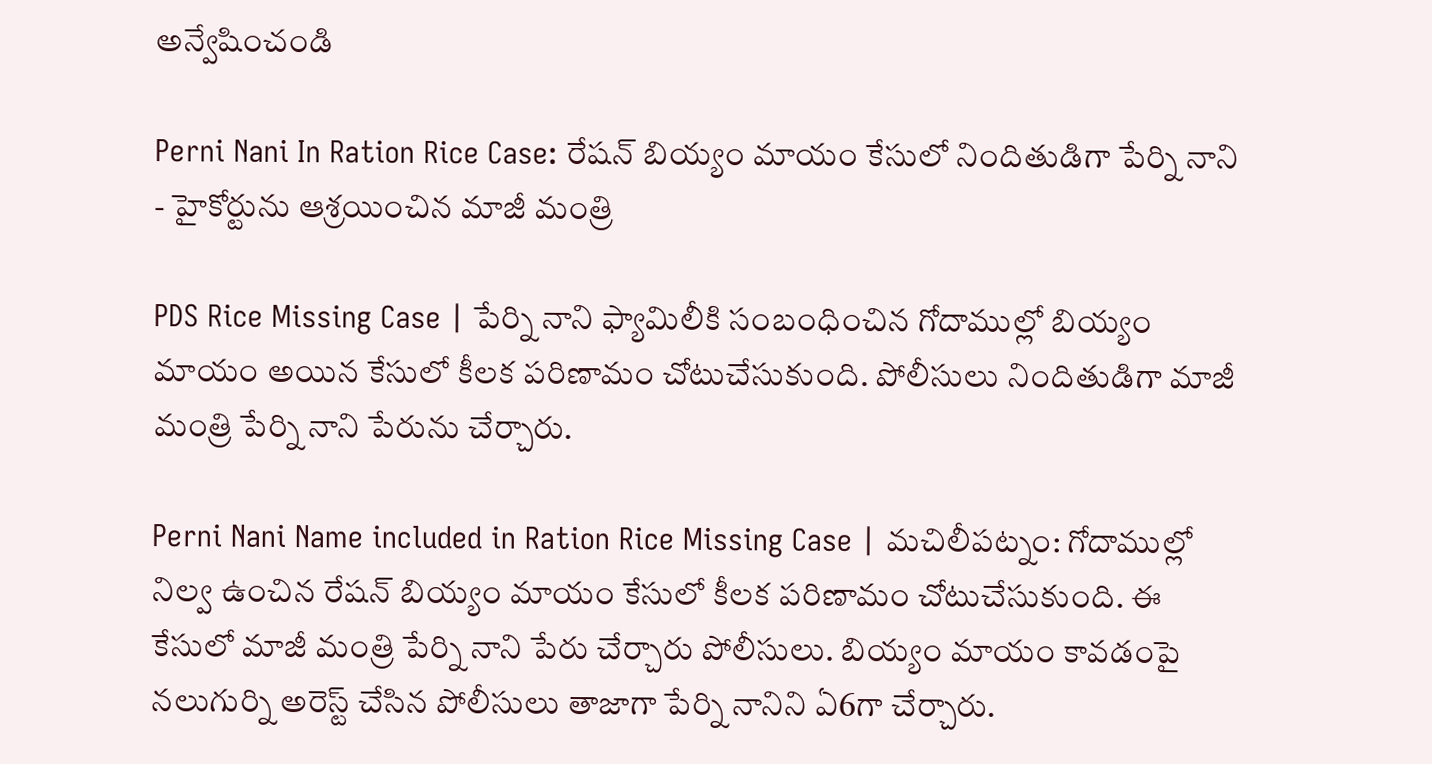అన్వేషించండి

Perni Nani In Ration Rice Case: రేషన్ బియ్యం మాయం కేసులో నిందితుడిగా పేర్ని నాని - హైకోర్టును ఆశ్రయించిన మాజీ మంత్రి

PDS Rice Missing Case | పేర్ని నాని ఫ్యామిలీకి సంబంధించిన గోదాముల్లో బియ్యం మాయం అయిన కేసులో కీలక పరిణామం చోటుచేసుకుంది. పోలీసులు నిందితుడిగా మాజీ మంత్రి పేర్ని నాని పేరును చేర్చారు.

Perni Nani Name included in Ration Rice Missing Case | మచిలీపట్నం: గోదాముల్లో నిల్వ ఉంచిన రేషన్ బియ్యం మాయం కేసులో కీలక పరిణామం చోటుచేసుకుంది. ఈ కేసులో మాజీ మంత్రి పేర్ని నాని పేరు చేర్చారు పోలీసులు. బియ్యం మాయం కావడంపై నలుగుర్ని అరెస్ట్ చేసిన పోలీసులు తాజాగా పేర్ని నానిని ఏ6గా చేర్చారు.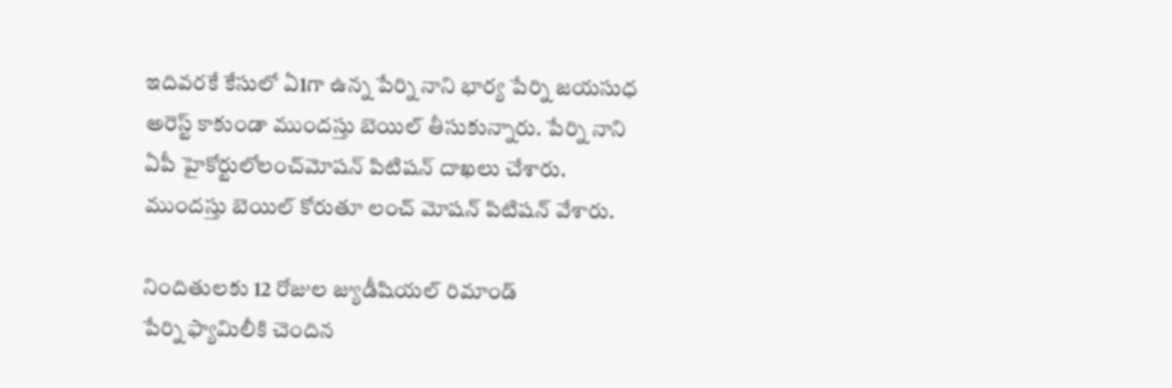ఇదివరకే కేసులో ఏ1గా ఉన్న పేర్ని నాని భార్య పేర్ని జయసుధ అరెస్ట్ కాకుండా ముందస్తు బెయిల్ తీసుకున్నారు. పేర్ని నాని ఏపీ హైకోర్టులోలంచ్‌మోషన్ పిటిషన్ దాఖలు చేశారు. ముందస్తు బెయిల్ కోరుతూ లంచ్‌ మోషన్ పిటిషన్ వేశారు.

నిందితులకు 12 రోజుల జ్యుడీషియల్ రిమాండ్
పేర్ని ఫ్యామిలీకి చెందిన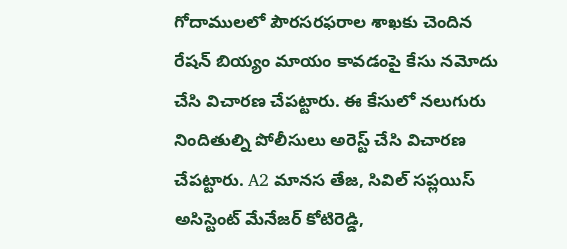గోదాములలో పౌరసరఫరాల శాఖకు చెందిన రేషన్ బియ్యం మాయం కావడంపై కేసు నమోదు చేసి విచారణ చేపట్టారు. ఈ కేసులో నలుగురు నిందితుల్ని పోలీసులు అరెస్ట్ చేసి విచారణ చేపట్టారు. A2 మానస తేజ, సివిల్ సప్లయిస్ అసిస్టెంట్ మేనేజర్ కోటిరెడ్డి,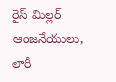రైస్ మిల్లర్ ఆంజనేయులు, లారీ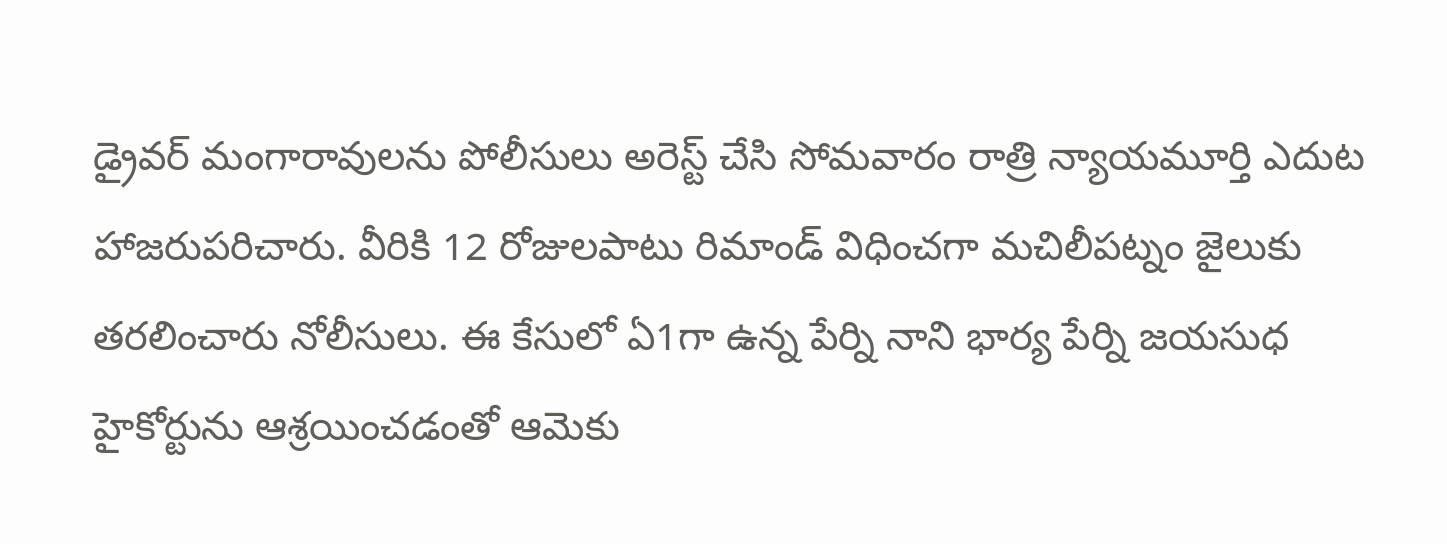డ్రైవర్ మంగారావులను పోలీసులు అరెస్ట్ చేసి సోమవారం రాత్రి న్యాయమూర్తి ఎదుట హాజరుపరిచారు. వీరికి 12 రోజులపాటు రిమాండ్ విధించగా మచిలీపట్నం జైలుకు తరలించారు నోలీసులు. ఈ కేసులో ఏ1గా ఉన్న పేర్ని నాని భార్య పేర్ని జయసుధ హైకోర్టును ఆశ్రయించడంతో ఆమెకు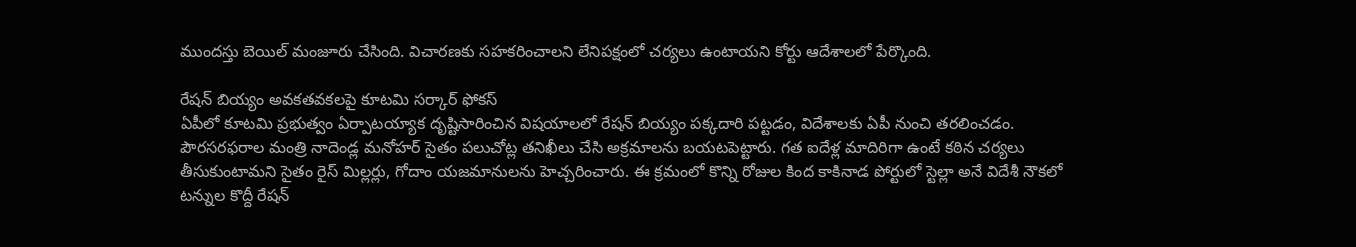ముందస్తు బెయిల్ మంజూరు చేసింది. విచారణకు సహకరించాలని లేనిపక్షంలో చర్యలు ఉంటాయని కోర్టు ఆదేశాలలో పేర్కొంది.

రేషన్ బియ్యం అవకతవకలపై కూటమి సర్కార్ ఫోకస్
ఏపీలో కూటమి ప్రభుత్వం ఏర్పాటయ్యాక దృష్టిసారించిన విషయాలలో రేషన్ బియ్యం పక్కదారి పట్టడం, విదేశాలకు ఏపీ నుంచి తరలించడం. పౌరసరఫరాల మంత్రి నాదెండ్ల మనోహర్ సైతం పలుచోట్ల తనిఖీలు చేసి అక్రమాలను బయటపెట్టారు. గత ఐదేళ్ల మాదిరిగా ఉంటే కఠిన చర్యలు తీసుకుంటామని సైతం రైస్ మిల్లర్లు, గోదాం యజమానులను హెచ్చరించారు. ఈ క్రమంలో కొన్ని రోజుల కింద కాకినాడ పోర్టులో స్టెల్లా అనే విదేశీ నౌకలో టన్నుల కొద్దీ రేషన్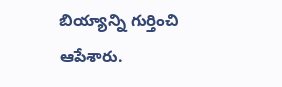బియ్యాన్ని గుర్తించి ఆపేశారు.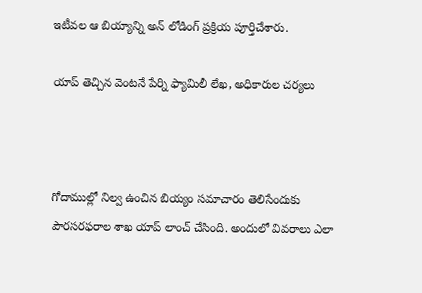ఇటీవల ఆ బియ్యాన్ని అన్ లోడింగ్ ప్రక్రియ పూర్తిచేశారు.

యాప్ తెచ్చిన వెంటనే పేర్ని ఫ్యామిలీ లేఖ, అధికారుల చర్యలు



గోదాముల్లో నిల్వ ఉంచిన బియ్యం సమాచారం తెలిసేందుకు పౌరసరఫరాల శాఖ యాప్ లాంచ్ చేసింది. అందులో వివరాలు ఎలా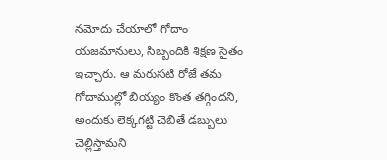నమోదు చేయాలో గోదాం యజమానులు, సిబ్బందికి శిక్షణ సైతం ఇచ్చారు. ఆ మరుసటి రోజే తమ గోదాముల్లో బియ్యం కొంత తగ్గిందని, అందుకు లెక్కగట్టి చెబితే డబ్బులు చెల్లిస్తామని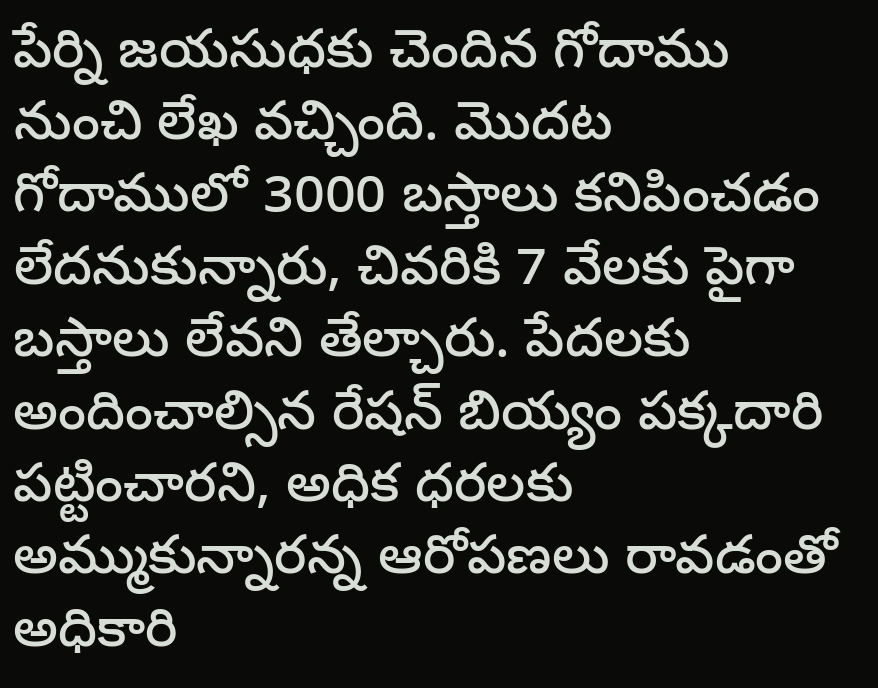పేర్ని జయసుధకు చెందిన గోదాము నుంచి లేఖ వచ్చింది. మొదట గోదాములో 3000 బస్తాలు కనిపించడం లేదనుకున్నారు, చివరికి 7 వేలకు పైగా బస్తాలు లేవని తేల్చారు. పేదలకు అందించాల్సిన రేషన్ బియ్యం పక్కదారి పట్టించారని, అధిక ధరలకు అమ్ముకున్నారన్న ఆరోపణలు రావడంతో అధికారి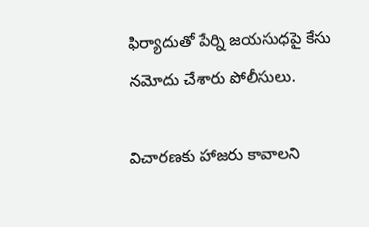ఫిర్యాదుతో పేర్ని జయసుధపై కేసు నమోదు చేశారు పోలీసులు.

విచారణకు హాజరు కావాలని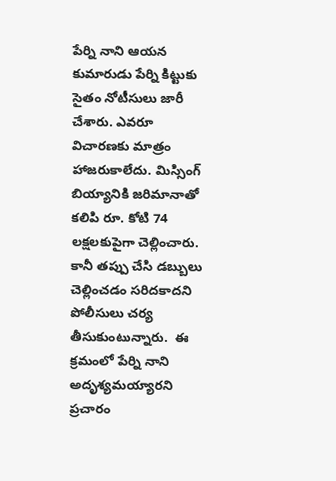పేర్ని నాని ఆయన కుమారుడు పేర్ని కిట్టుకు సైతం నోటీసులు జారీ చేశారు. ఎవరూ విచారణకు మాత్రం హాజరుకాలేదు. మిస్సింగ్ బియ్యానికి జరిమానాతో కలిపి రూ. కోటి 74 లక్షలకుపైగా చెల్లించారు. కానీ తప్పు చేసి డబ్బులు చెల్లించడం సరిదకాదని పోలీసులు చర్య తీసుకుంటున్నారు.  ఈ క్రమంలో పేర్ని నాని అదృశ్యమయ్యారని ప్రచారం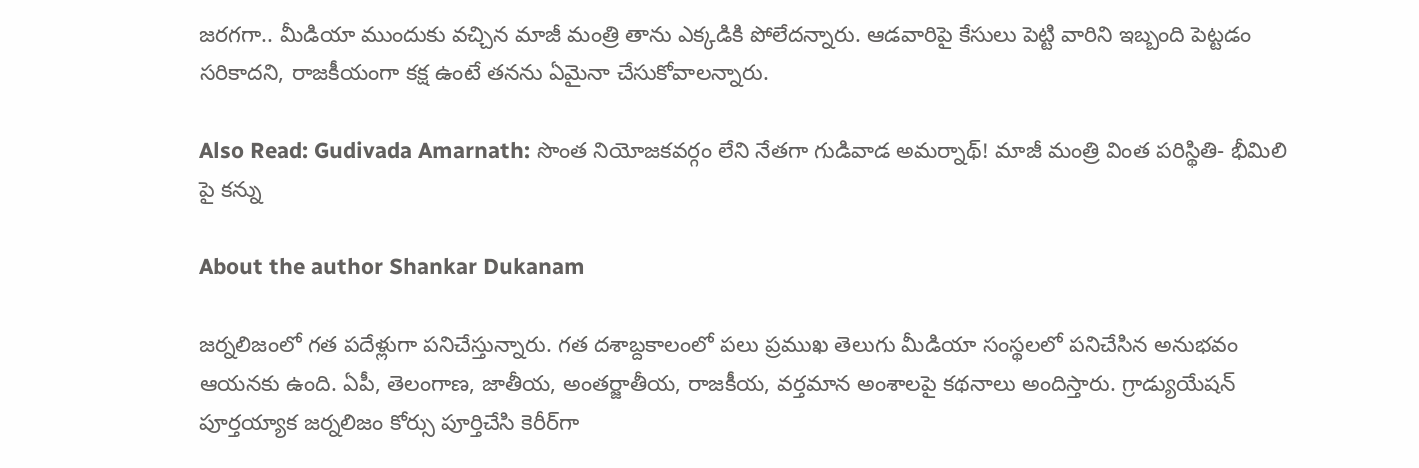జరగగా.. మీడియా ముందుకు వచ్చిన మాజీ మంత్రి తాను ఎక్కడికి పోలేదన్నారు. ఆడవారిపై కేసులు పెట్టి వారిని ఇబ్బంది పెట్టడం సరికాదని, రాజకీయంగా కక్ష ఉంటే తనను ఏమైనా చేసుకోవాలన్నారు.

Also Read: Gudivada Amarnath: సొంత నియోజకవర్గం లేని నేతగా గుడివాడ అమర్నాథ్! మాజీ మంత్రి వింత పరిస్థితి- భీమిలి పై కన్ను

About the author Shankar Dukanam

జర్నలిజంలో గత పదేళ్లుగా పనిచేస్తున్నారు. గత దశాబ్దకాలంలో పలు ప్రముఖ తెలుగు మీడియా సంస్థలలో పనిచేసిన అనుభవం ఆయనకు ఉంది. ఏపీ, తెలంగాణ, జాతీయ, అంతర్జాతీయ, రాజకీయ, వర్తమాన అంశాలపై కథనాలు అందిస్తారు. గ్రాడ్యుయేషన్ పూర్తయ్యాక జర్నలిజం కోర్సు పూర్తిచేసి కెరీర్‌గా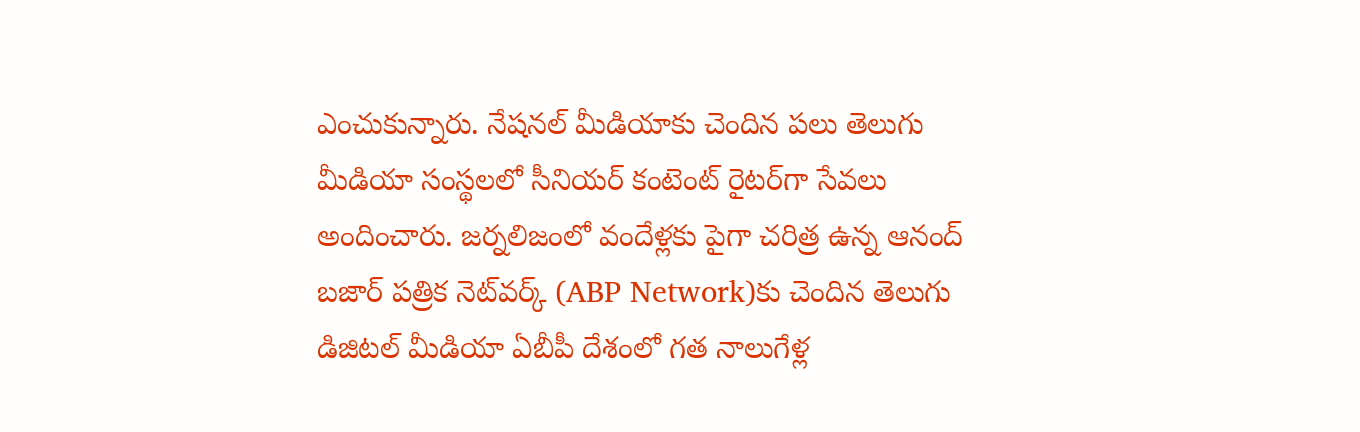ఎంచుకున్నారు. నేషనల్ మీడియాకు చెందిన పలు తెలుగు మీడియా సంస్థలలో సీనియర్ కంటెంట్ రైటర్‌గా సేవలు అందించారు. జర్నలిజంలో వందేళ్లకు పైగా చరిత్ర ఉన్న ఆనంద్ బజార్ పత్రిక నెట్‌వర్క్ (ABP Network)కు చెందిన తెలుగు డిజిటల్ మీడియా ఏబీపీ దేశంలో గత నాలుగేళ్ల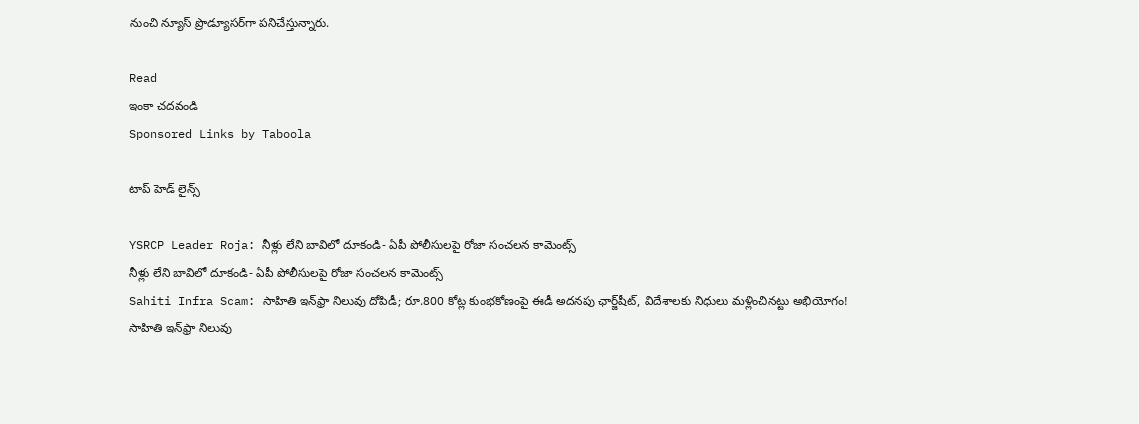నుంచి న్యూస్ ప్రొడ్యూసర్‌గా పనిచేస్తున్నారు.

Read
ఇంకా చదవండి
Sponsored Links by Taboola

టాప్ హెడ్ లైన్స్

YSRCP Leader Roja: నీళ్లు లేని బావిలో దూకండి- ఏపీ పోలీసులపై రోజా సంచలన కామెంట్స్
నీళ్లు లేని బావిలో దూకండి- ఏపీ పోలీసులపై రోజా సంచలన కామెంట్స్
Sahiti Infra Scam: సాహితి ఇన్‌ఫ్రా నిలువు దోపిడీ; రూ.800 కోట్ల కుంభకోణంపై ఈడీ అదనపు ఛార్జ్‌షీట్‌, విదేశాలకు నిధులు మళ్లించినట్టు అభియోగం!
సాహితి ఇన్‌ఫ్రా నిలువు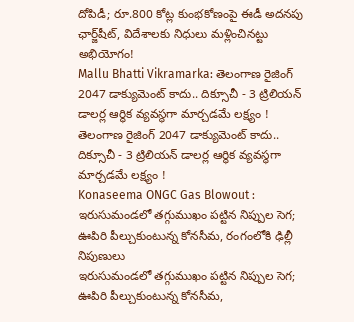దోపిడీ; రూ.800 కోట్ల కుంభకోణంపై ఈడీ అదనపు ఛార్జ్‌షీట్‌, విదేశాలకు నిధులు మళ్లించినట్టు అభియోగం!
Mallu Bhatti Vikramarka: తెలంగాణ రైజింగ్ 2047 డాక్యుమెంట్ కాదు.. దిక్సూచీ - 3 ట్రిలియన్ డాలర్ల ఆర్థిక వ్యవస్థగా మార్చడమే లక్ష్యం !
తెలంగాణ రైజింగ్ 2047 డాక్యుమెంట్ కాదు.. దిక్సూచీ - 3 ట్రిలియన్ డాలర్ల ఆర్థిక వ్యవస్థగా మార్చడమే లక్ష్యం !
Konaseema ONGC Gas Blowout : ఇరుసుమండలో తగ్గుముఖం పట్టిన నిప్పుల సెగ; ఊపిరి పీల్చుకుంటున్న కోనసీమ, రంగంలోకి ఢిల్లీ నిపుణులు
ఇరుసుమండలో తగ్గుముఖం పట్టిన నిప్పుల సెగ; ఊపిరి పీల్చుకుంటున్న కోనసీమ,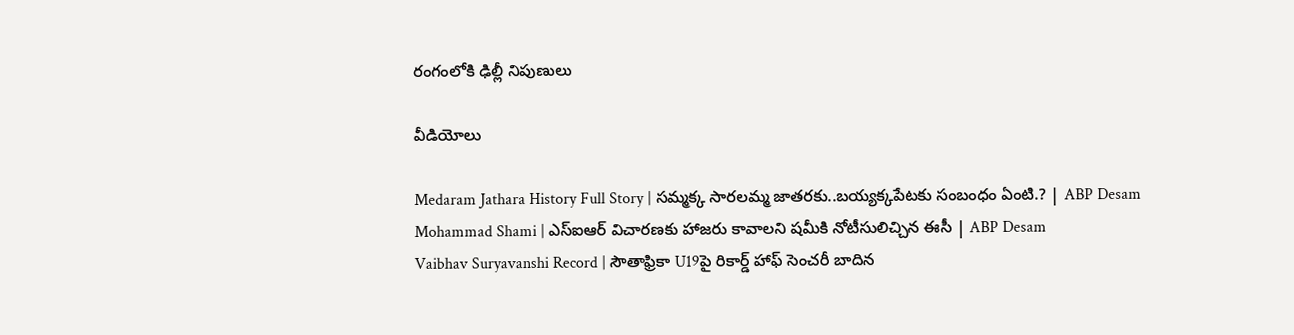రంగంలోకి ఢిల్లీ నిపుణులు

వీడియోలు

Medaram Jathara History Full Story | సమ్మక్క సారలమ్మ జాతరకు..బయ్యక్కపేటకు సంబంధం ఏంటి.? | ABP Desam
Mohammad Shami | ఎస్ఐఆర్ విచారణకు హాజరు కావాలని షమీకి నోటీసులిచ్చిన ఈసీ | ABP Desam
Vaibhav Suryavanshi Record | సౌతాఫ్రికా U19పై రికార్డ్ హాఫ్ సెంచరీ బాదిన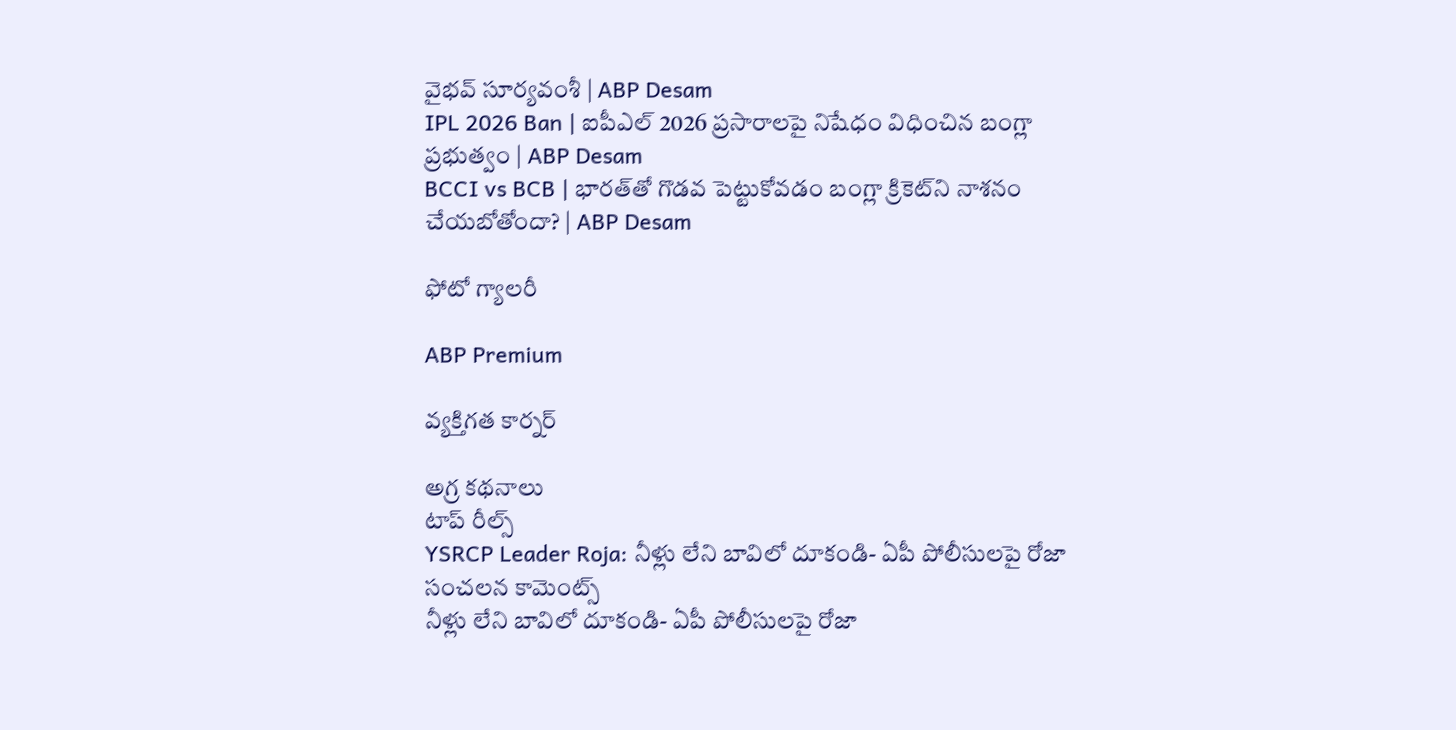వైభవ్ సూర్యవంశీ | ABP Desam
IPL 2026 Ban | ఐపీఎల్ 2026 ప్రసారాలపై నిషేధం విధించిన బంగ్లా ప్రభుత్వం | ABP Desam
BCCI vs BCB | భారత్‌తో గొడవ పెట్టుకోవడం బంగ్లా క్రికెట్‌ని నాశనం చేయబోతోందా? | ABP Desam

ఫోటో గ్యాలరీ

ABP Premium

వ్యక్తిగత కార్నర్

అగ్ర కథనాలు
టాప్ రీల్స్
YSRCP Leader Roja: నీళ్లు లేని బావిలో దూకండి- ఏపీ పోలీసులపై రోజా సంచలన కామెంట్స్
నీళ్లు లేని బావిలో దూకండి- ఏపీ పోలీసులపై రోజా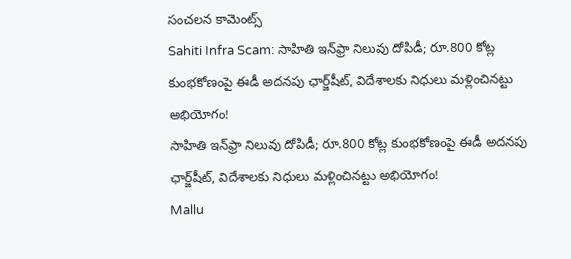సంచలన కామెంట్స్
Sahiti Infra Scam: సాహితి ఇన్‌ఫ్రా నిలువు దోపిడీ; రూ.800 కోట్ల కుంభకోణంపై ఈడీ అదనపు ఛార్జ్‌షీట్‌, విదేశాలకు నిధులు మళ్లించినట్టు అభియోగం!
సాహితి ఇన్‌ఫ్రా నిలువు దోపిడీ; రూ.800 కోట్ల కుంభకోణంపై ఈడీ అదనపు ఛార్జ్‌షీట్‌, విదేశాలకు నిధులు మళ్లించినట్టు అభియోగం!
Mallu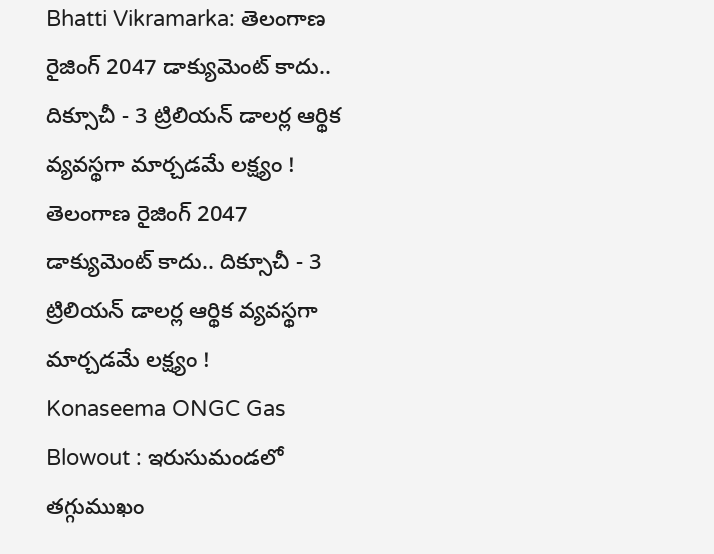Bhatti Vikramarka: తెలంగాణ రైజింగ్ 2047 డాక్యుమెంట్ కాదు.. దిక్సూచీ - 3 ట్రిలియన్ డాలర్ల ఆర్థిక వ్యవస్థగా మార్చడమే లక్ష్యం !
తెలంగాణ రైజింగ్ 2047 డాక్యుమెంట్ కాదు.. దిక్సూచీ - 3 ట్రిలియన్ డాలర్ల ఆర్థిక వ్యవస్థగా మార్చడమే లక్ష్యం !
Konaseema ONGC Gas Blowout : ఇరుసుమండలో తగ్గుముఖం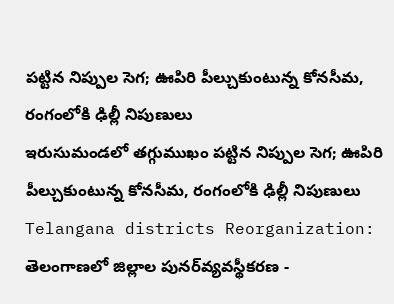పట్టిన నిప్పుల సెగ; ఊపిరి పీల్చుకుంటున్న కోనసీమ, రంగంలోకి ఢిల్లీ నిపుణులు
ఇరుసుమండలో తగ్గుముఖం పట్టిన నిప్పుల సెగ; ఊపిరి పీల్చుకుంటున్న కోనసీమ, రంగంలోకి ఢిల్లీ నిపుణులు
Telangana districts Reorganization: తెలంగాణలో జిల్లాల పునర్‌వ్యవస్థీకరణ -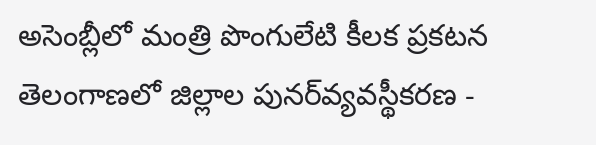అసెంబ్లీలో మంత్రి పొంగులేటి కీలక ప్రకటన
తెలంగాణలో జిల్లాల పునర్‌వ్యవస్థీకరణ -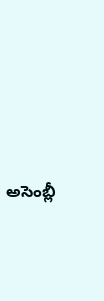అసెంబ్లీ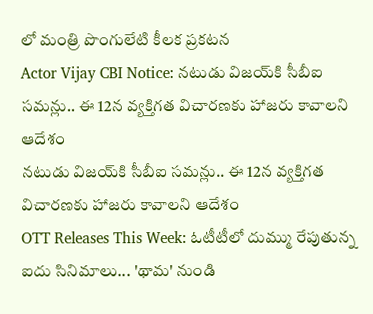లో మంత్రి పొంగులేటి కీలక ప్రకటన
Actor Vijay CBI Notice: నటుడు విజయ్‌కి సీబీఐ సమన్లు.. ఈ 12న వ్యక్తిగత విచారణకు హాజరు కావాలని ఆదేశం
నటుడు విజయ్‌కి సీబీఐ సమన్లు.. ఈ 12న వ్యక్తిగత విచారణకు హాజరు కావాలని ఆదేశం
OTT Releases This Week: ఓటీటీలో దుమ్ము రేపుతున్న ఐదు సినిమాలు... 'థామ' నుండి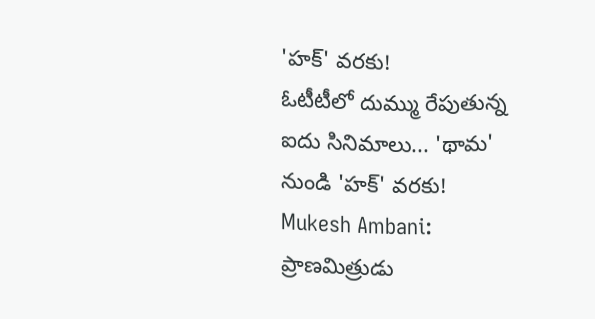'హక్' వరకు!
ఓటీటీలో దుమ్ము రేపుతున్న ఐదు సినిమాలు... 'థామ' నుండి 'హక్' వరకు!
Mukesh Ambani: ప్రాణమిత్రుడు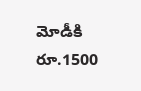మోడీకి రూ.1500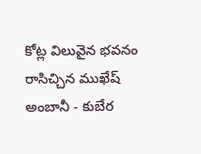కోట్ల విలువైన భవనం రాసిచ్చిన ముఖేష్ అంబానీ - కుబేర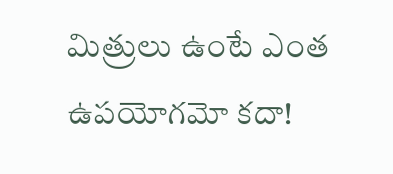మిత్రులు ఉంటే ఎంత ఉపయోగమో కదా!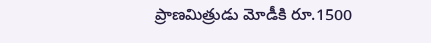ప్రాణమిత్రుడు మోడీకి రూ.1500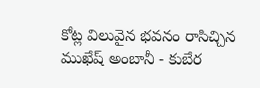కోట్ల విలువైన భవనం రాసిచ్చిన ముఖేష్ అంబానీ - కుబేర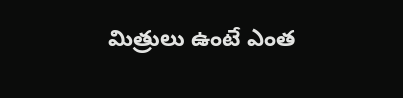మిత్రులు ఉంటే ఎంత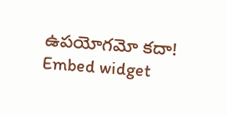ఉపయోగమో కదా!
Embed widget